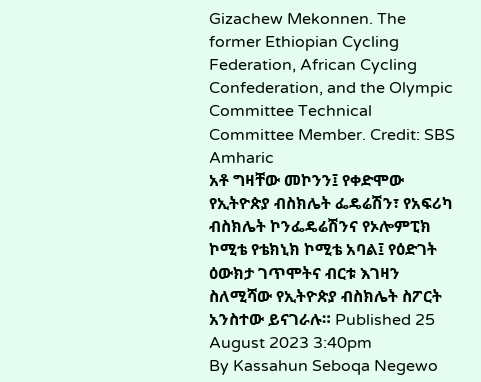Gizachew Mekonnen. The former Ethiopian Cycling Federation, African Cycling Confederation, and the Olympic Committee Technical Committee Member. Credit: SBS Amharic
አቶ ግዛቸው መኮንን፤ የቀድሞው የኢትዮጵያ ብስክሌት ፌዴሬሽን፣ የአፍሪካ ብስክሌት ኮንፌዴሬሽንና የኦሎምፒክ ኮሚቴ የቴክኒክ ኮሚቴ አባል፤ የዕድገት ዕውክታ ገጥሞትና ብርቱ እገዛን ስለሚሻው የኢትዮጵያ ብስክሌት ስፖርት አንስተው ይናገራሉ። Published 25 August 2023 3:40pm
By Kassahun Seboqa Negewo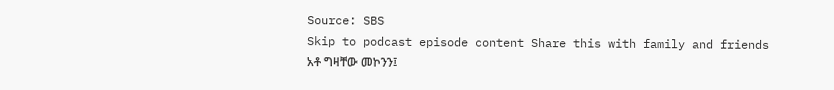Source: SBS
Skip to podcast episode content Share this with family and friends
አቶ ግዛቸው መኮንን፤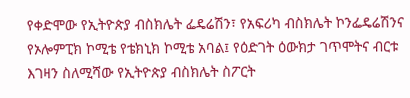የቀድሞው የኢትዮጵያ ብስክሌት ፌዴሬሽን፣ የአፍሪካ ብስክሌት ኮንፌዴሬሽንና የኦሎምፒክ ኮሚቴ የቴክኒክ ኮሚቴ አባል፤ የዕድገት ዕውክታ ገጥሞትና ብርቱ እገዛን ስለሚሻው የኢትዮጵያ ብስክሌት ስፖርት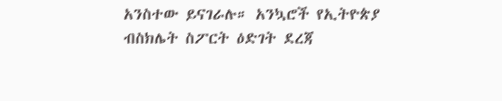አንስተው ይናገራሉ። አንኳሮች የኢትዮጵያ ብስክሌት ስፖርት ዕድገት ደረጃ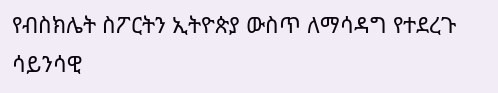የብስክሌት ስፖርትን ኢትዮጵያ ውስጥ ለማሳዳግ የተደረጉ ሳይንሳዊ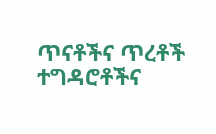ጥናቶችና ጥረቶች ተግዳሮቶችና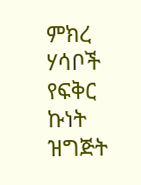ምክረ ሃሳቦች የፍቅር ኩነት ዝግጅት